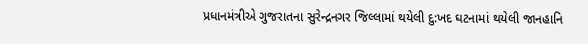પ્રધાનમંત્રીએ ગુજરાતના સુરેન્દ્રનગર જિલ્લામાં થયેલી દુ:ખદ ઘટનામાં થયેલી જાનહાનિ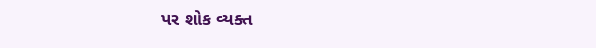પર શોક વ્યક્ત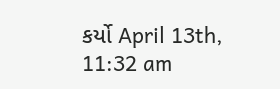કર્યો April 13th, 11:32 am